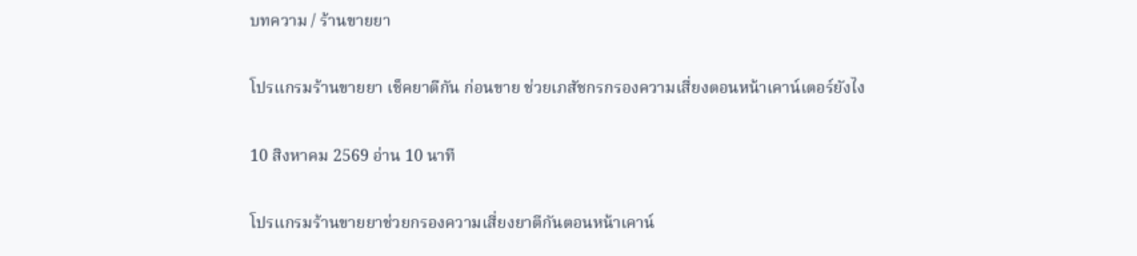บทความ / ร้านขายยา

โปรแกรมร้านขายยา เช็คยาตีกัน ก่อนขาย ช่วยเภสัชกรกรองความเสี่ยงตอนหน้าเคาน์เตอร์ยังไง

10 สิงหาคม 2569 อ่าน 10 นาที

โปรแกรมร้านขายยาช่วยกรองความเสี่ยงยาตีกันตอนหน้าเคาน์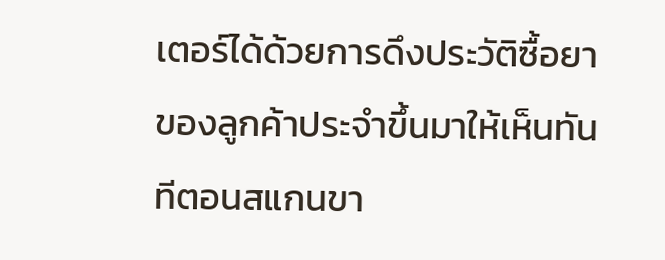เตอร์ได้ด้วยการดึงประวัติซื้อยาของลูกค้าประจำขึ้นมาให้เห็นทันทีตอนสแกนขา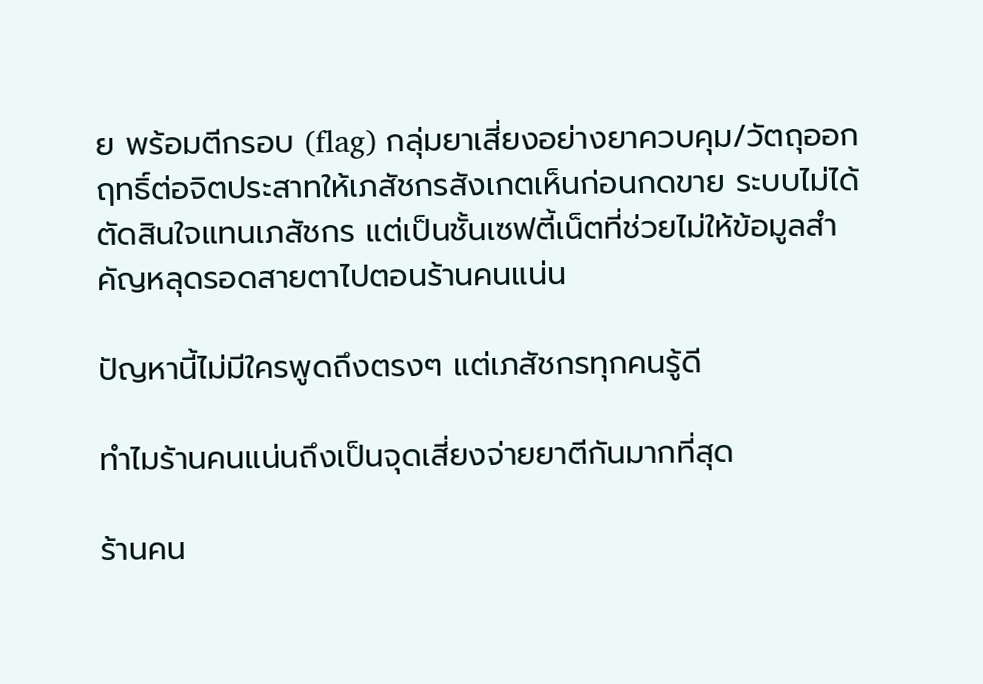ย พร้อมตีกรอบ (flag) กลุ่มยาเสี่ยงอย่างยาควบคุม/วัตถุออกฤทธิ์ต่อจิตประสาทให้เภสัชกรสังเกตเห็นก่อนกดขาย ระบบไม่ได้ตัดสินใจแทนเภสัชกร แต่เป็นชั้นเซฟตี้เน็ตที่ช่วยไม่ให้ข้อมูลสำคัญหลุดรอดสายตาไปตอนร้านคนแน่น

ปัญหานี้ไม่มีใครพูดถึงตรงๆ แต่เภสัชกรทุกคนรู้ดี

ทำไมร้านคนแน่นถึงเป็นจุดเสี่ยงจ่ายยาตีกันมากที่สุด

ร้านคน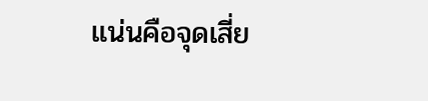แน่นคือจุดเสี่ย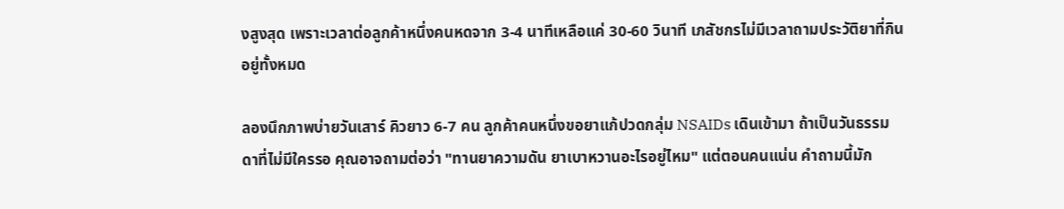งสูงสุด เพราะเวลาต่อลูกค้าหนึ่งคนหดจาก 3-4 นาทีเหลือแค่ 30-60 วินาที เภสัชกรไม่มีเวลาถามประวัติยาที่กินอยู่ทั้งหมด

ลองนึกภาพบ่ายวันเสาร์ คิวยาว 6-7 คน ลูกค้าคนหนึ่งขอยาแก้ปวดกลุ่ม NSAIDs เดินเข้ามา ถ้าเป็นวันธรรมดาที่ไม่มีใครรอ คุณอาจถามต่อว่า "ทานยาความดัน ยาเบาหวานอะไรอยู่ไหม" แต่ตอนคนแน่น คำถามนี้มัก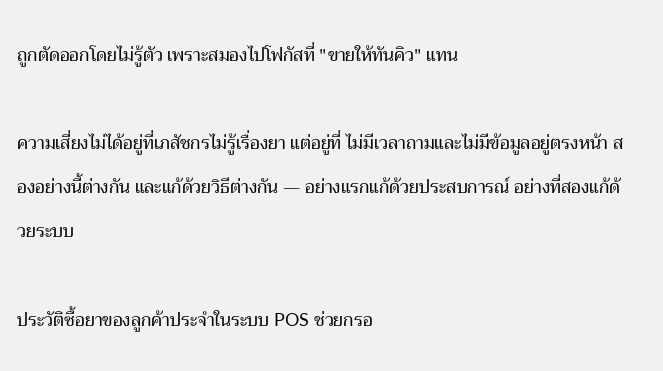ถูกตัดออกโดยไม่รู้ตัว เพราะสมองไปโฟกัสที่ "ขายให้ทันคิว" แทน

ความเสี่ยงไม่ได้อยู่ที่เภสัชกรไม่รู้เรื่องยา แต่อยู่ที่ ไม่มีเวลาถามและไม่มีข้อมูลอยู่ตรงหน้า สองอย่างนี้ต่างกัน และแก้ด้วยวิธีต่างกัน — อย่างแรกแก้ด้วยประสบการณ์ อย่างที่สองแก้ด้วยระบบ

ประวัติซื้อยาของลูกค้าประจำในระบบ POS ช่วยกรอ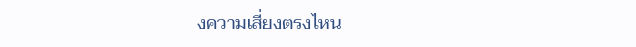งความเสี่ยงตรงไหน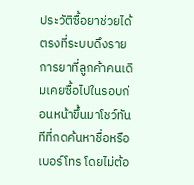ประวัติซื้อยาช่วยได้ตรงที่ระบบดึงรายการยาที่ลูกค้าคนเดิมเคยซื้อไปในรอบก่อนหน้าขึ้นมาโชว์ทันทีที่กดค้นหาชื่อหรือเบอร์โทร โดยไม่ต้อ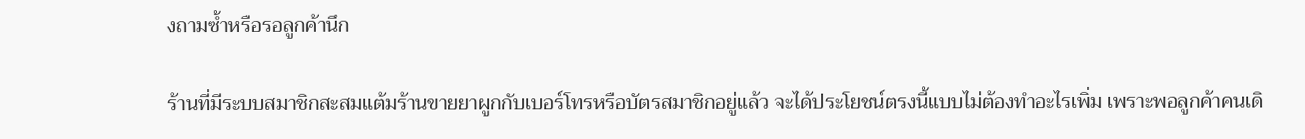งถามซ้ำหรือรอลูกค้านึก

ร้านที่มีระบบสมาชิกสะสมแต้มร้านขายยาผูกกับเบอร์โทรหรือบัตรสมาชิกอยู่แล้ว จะได้ประโยชน์ตรงนี้แบบไม่ต้องทำอะไรเพิ่ม เพราะพอลูกค้าคนเดิ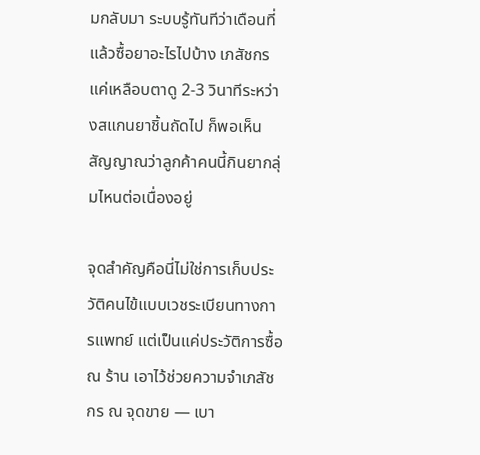มกลับมา ระบบรู้ทันทีว่าเดือนที่แล้วซื้อยาอะไรไปบ้าง เภสัชกรแค่เหลือบตาดู 2-3 วินาทีระหว่างสแกนยาชิ้นถัดไป ก็พอเห็นสัญญาณว่าลูกค้าคนนี้กินยากลุ่มไหนต่อเนื่องอยู่

จุดสำคัญคือนี่ไม่ใช่การเก็บประวัติคนไข้แบบเวชระเบียนทางการแพทย์ แต่เป็นแค่ประวัติการซื้อ ณ ร้าน เอาไว้ช่วยความจำเภสัชกร ณ จุดขาย — เบา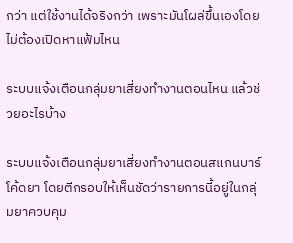กว่า แต่ใช้งานได้จริงกว่า เพราะมันโผล่ขึ้นเองโดยไม่ต้องเปิดหาแฟ้มไหน

ระบบแจ้งเตือนกลุ่มยาเสี่ยงทำงานตอนไหน แล้วช่วยอะไรบ้าง

ระบบแจ้งเตือนกลุ่มยาเสี่ยงทำงานตอนสแกนบาร์โค้ดยา โดยตีกรอบให้เห็นชัดว่ารายการนี้อยู่ในกลุ่มยาควบคุม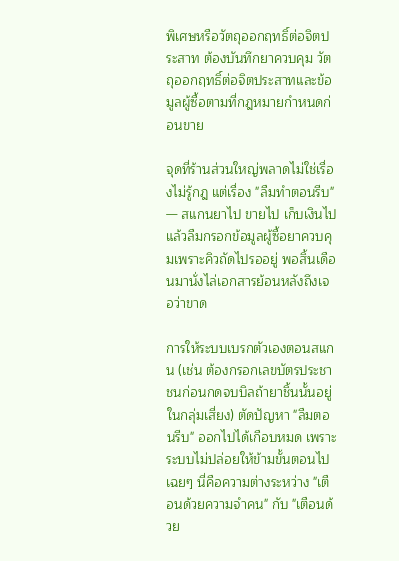พิเศษหรือวัตถุออกฤทธิ์ต่อจิตประสาท ต้องบันทึกยาควบคุม วัตถุออกฤทธิ์ต่อจิตประสาทและข้อมูลผู้ซื้อตามที่กฎหมายกำหนดก่อนขาย

จุดที่ร้านส่วนใหญ่พลาดไม่ใช่เรื่องไม่รู้กฎ แต่เรื่อง "ลืมทำตอนรีบ" — สแกนยาไป ขายไป เก็บเงินไป แล้วลืมกรอกข้อมูลผู้ซื้อยาควบคุมเพราะคิวถัดไปรออยู่ พอสิ้นเดือนมานั่งไล่เอกสารย้อนหลังถึงเจอว่าขาด

การให้ระบบเบรกตัวเองตอนสแกน (เช่น ต้องกรอกเลขบัตรประชาชนก่อนกดจบบิลถ้ายาชิ้นนั้นอยู่ในกลุ่มเสี่ยง) ตัดปัญหา "ลืมตอนรีบ" ออกไปได้เกือบหมด เพราะระบบไม่ปล่อยให้ข้ามขั้นตอนไปเฉยๆ นี่คือความต่างระหว่าง "เตือนด้วยความจำคน" กับ "เตือนด้วย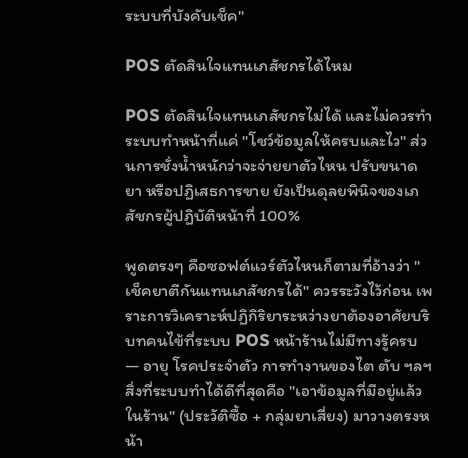ระบบที่บังคับเช็ค"

POS ตัดสินใจแทนเภสัชกรได้ไหม

POS ตัดสินใจแทนเภสัชกรไม่ได้ และไม่ควรทำ ระบบทำหน้าที่แค่ "โชว์ข้อมูลให้ครบและไว" ส่วนการชั่งน้ำหนักว่าจะจ่ายยาตัวไหน ปรับขนาดยา หรือปฏิเสธการขาย ยังเป็นดุลยพินิจของเภสัชกรผู้ปฏิบัติหน้าที่ 100%

พูดตรงๆ คือซอฟต์แวร์ตัวไหนก็ตามที่อ้างว่า "เช็คยาตีกันแทนเภสัชกรได้" ควรระวังไว้ก่อน เพราะการวิเคราะห์ปฏิกิริยาระหว่างยาต้องอาศัยบริบทคนไข้ที่ระบบ POS หน้าร้านไม่มีทางรู้ครบ — อายุ โรคประจำตัว การทำงานของไต ตับ ฯลฯ สิ่งที่ระบบทำได้ดีที่สุดคือ "เอาข้อมูลที่มีอยู่แล้วในร้าน" (ประวัติซื้อ + กลุ่มยาเสี่ยง) มาวางตรงหน้า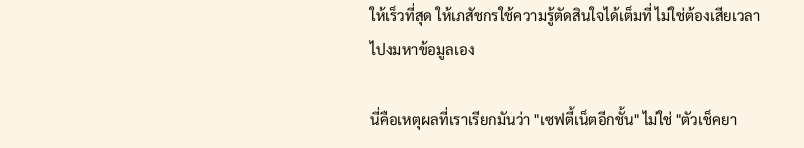ให้เร็วที่สุด ให้เภสัชกรใช้ความรู้ตัดสินใจได้เต็มที่ ไม่ใช่ต้องเสียเวลาไปงมหาข้อมูลเอง

นี่คือเหตุผลที่เราเรียกมันว่า "เซฟตี้เน็ตอีกชั้น" ไม่ใช่ "ตัวเช็คยา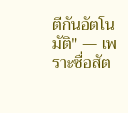ตีกันอัตโนมัติ" — เพราะซื่อสัต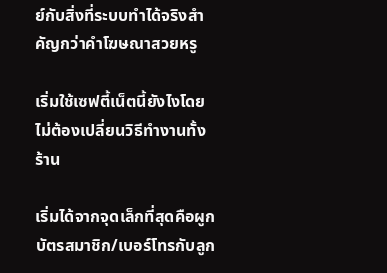ย์กับสิ่งที่ระบบทำได้จริงสำคัญกว่าคำโฆษณาสวยหรู

เริ่มใช้เซฟตี้เน็ตนี้ยังไงโดยไม่ต้องเปลี่ยนวิธีทำงานทั้งร้าน

เริ่มได้จากจุดเล็กที่สุดคือผูกบัตรสมาชิก/เบอร์โทรกับลูก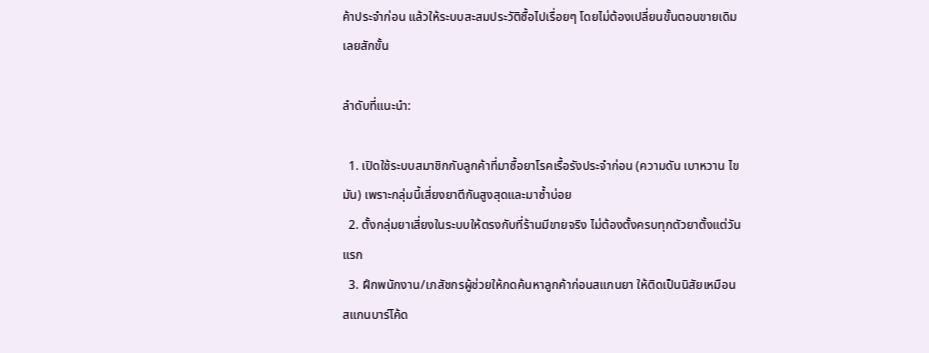ค้าประจำก่อน แล้วให้ระบบสะสมประวัติซื้อไปเรื่อยๆ โดยไม่ต้องเปลี่ยนขั้นตอนขายเดิมเลยสักขั้น

ลำดับที่แนะนำ:

  1. เปิดใช้ระบบสมาชิกกับลูกค้าที่มาซื้อยาโรคเรื้อรังประจำก่อน (ความดัน เบาหวาน ไขมัน) เพราะกลุ่มนี้เสี่ยงยาตีกันสูงสุดและมาซ้ำบ่อย
  2. ตั้งกลุ่มยาเสี่ยงในระบบให้ตรงกับที่ร้านมีขายจริง ไม่ต้องตั้งครบทุกตัวยาตั้งแต่วันแรก
  3. ฝึกพนักงาน/เภสัชกรผู้ช่วยให้กดค้นหาลูกค้าก่อนสแกนยา ให้ติดเป็นนิสัยเหมือนสแกนบาร์โค้ด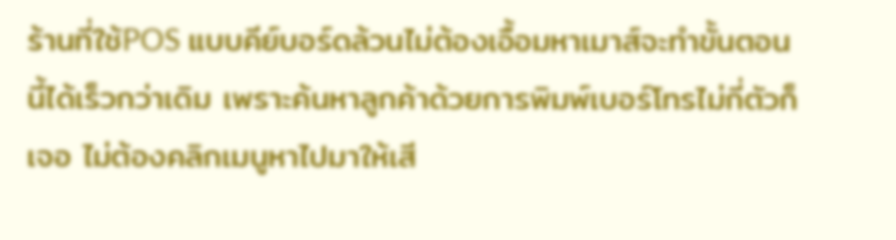ร้านที่ใช้POS แบบคีย์บอร์ดล้วนไม่ต้องเอื้อมหาเมาส์จะทำขั้นตอนนี้ได้เร็วกว่าเดิม เพราะค้นหาลูกค้าด้วยการพิมพ์เบอร์โทรไม่กี่ตัวก็เจอ ไม่ต้องคลิกเมนูหาไปมาให้เสี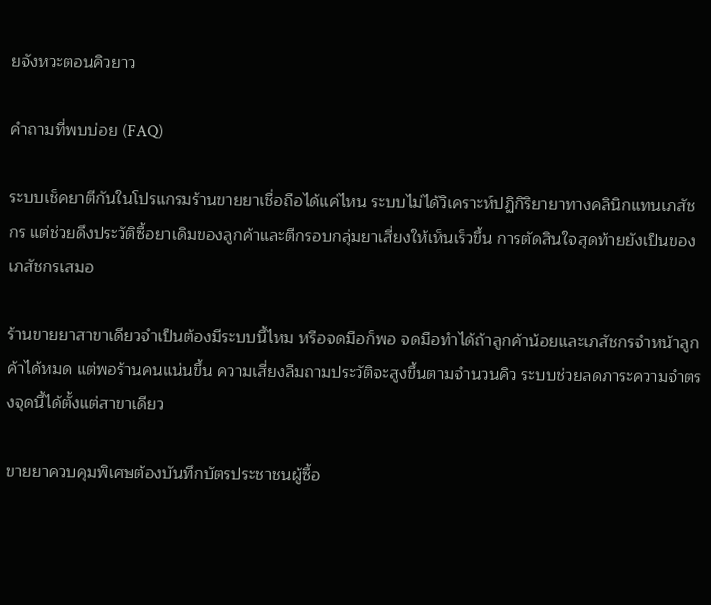ยจังหวะตอนคิวยาว

คำถามที่พบบ่อย (FAQ)

ระบบเช็คยาตีกันในโปรแกรมร้านขายยาเชื่อถือได้แค่ไหน ระบบไม่ได้วิเคราะห์ปฏิกิริยายาทางคลินิกแทนเภสัชกร แต่ช่วยดึงประวัติซื้อยาเดิมของลูกค้าและตีกรอบกลุ่มยาเสี่ยงให้เห็นเร็วขึ้น การตัดสินใจสุดท้ายยังเป็นของเภสัชกรเสมอ

ร้านขายยาสาขาเดียวจำเป็นต้องมีระบบนี้ไหม หรือจดมือก็พอ จดมือทำได้ถ้าลูกค้าน้อยและเภสัชกรจำหน้าลูกค้าได้หมด แต่พอร้านคนแน่นขึ้น ความเสี่ยงลืมถามประวัติจะสูงขึ้นตามจำนวนคิว ระบบช่วยลดภาระความจำตรงจุดนี้ได้ตั้งแต่สาขาเดียว

ขายยาควบคุมพิเศษต้องบันทึกบัตรประชาชนผู้ซื้อ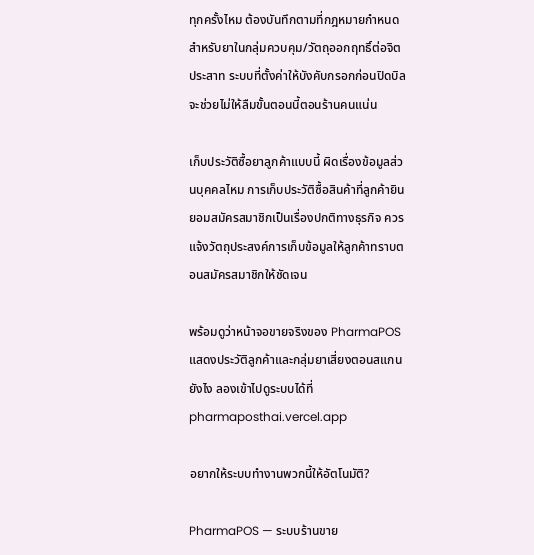ทุกครั้งไหม ต้องบันทึกตามที่กฎหมายกำหนดสำหรับยาในกลุ่มควบคุม/วัตถุออกฤทธิ์ต่อจิตประสาท ระบบที่ตั้งค่าให้บังคับกรอกก่อนปิดบิลจะช่วยไม่ให้ลืมขั้นตอนนี้ตอนร้านคนแน่น

เก็บประวัติซื้อยาลูกค้าแบบนี้ ผิดเรื่องข้อมูลส่วนบุคคลไหม การเก็บประวัติซื้อสินค้าที่ลูกค้ายินยอมสมัครสมาชิกเป็นเรื่องปกติทางธุรกิจ ควรแจ้งวัตถุประสงค์การเก็บข้อมูลให้ลูกค้าทราบตอนสมัครสมาชิกให้ชัดเจน

พร้อมดูว่าหน้าจอขายจริงของ PharmaPOS แสดงประวัติลูกค้าและกลุ่มยาเสี่ยงตอนสแกนยังไง ลองเข้าไปดูระบบได้ที่ pharmaposthai.vercel.app

อยากให้ระบบทำงานพวกนี้ให้อัตโนมัติ?

PharmaPOS — ระบบร้านขาย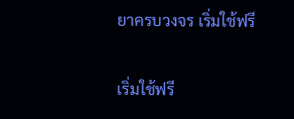ยาครบวงจร เริ่มใช้ฟรี

เริ่มใช้ฟรี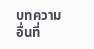บทความอื่นที่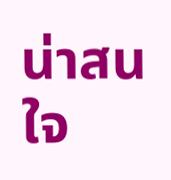น่าสนใจ